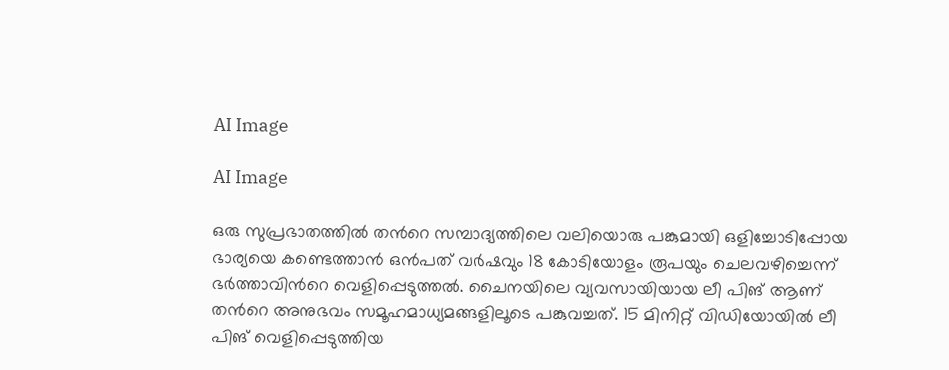AI Image

AI Image

ഒരു സുപ്രഭാതത്തില്‍ തന്‍റെ സമ്പാദ്യത്തിലെ വലിയൊരു പങ്കുമായി ഒളിച്ചോടിപ്പോയ ഭാര്യയെ കണ്ടെത്താന്‍ ഒന്‍പത് വര്‍ഷവും 18 കോടിയോളം രൂപയും ചെലവഴിച്ചെന്ന് ഭര്‍ത്താവിന്‍റെ വെളിപ്പെടുത്തല്‍. ചൈനയിലെ വ്യവസായിയായ ലീ പിങ് ആണ് തന്‍റെ അനുഭവം സമൂഹമാധ്യമങ്ങളിലൂടെ പങ്കുവച്ചത്. 15 മിനിറ്റ് വിഡിയോയില്‍ ലീ പിങ് വെളിപ്പെടുത്തിയ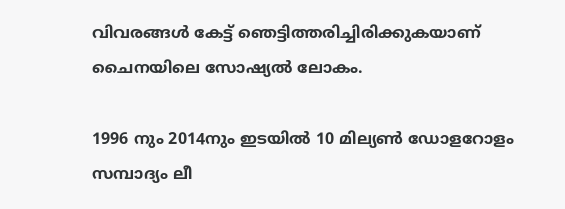വിവരങ്ങള്‍ കേട്ട് ഞെട്ടിത്തരിച്ചിരിക്കുകയാണ് ചൈനയിലെ സോഷ്യല്‍ ലോകം.

1996 നും 2014നും ഇടയില്‍ 10 മില്യണ്‍ ഡോളറോളം സമ്പാദ്യം ലീ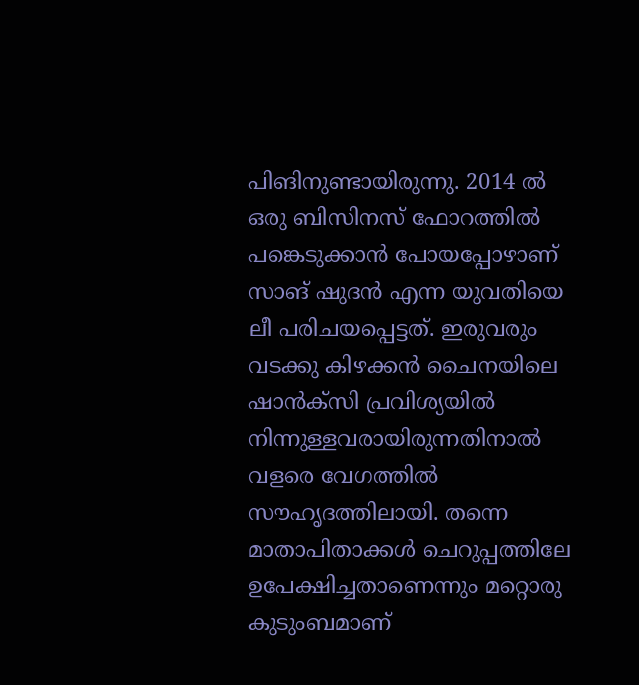പിങിനുണ്ടായിരുന്നു. 2014 ല്‍ ഒരു ബിസിനസ് ഫോറത്തില്‍ പങ്കെടുക്കാന്‍ പോയപ്പോഴാണ് സാങ് ഷുദന്‍ എന്ന യുവതിയെ ലീ പരിചയപ്പെട്ടത്. ഇരുവരും വടക്കു കിഴക്കന്‍ ചൈനയിലെ ഷാന്‍ക്സി പ്രവിശ്യയില്‍ നിന്നുള്ളവരായിരുന്നതിനാല്‍ വളരെ വേഗത്തില്‍ സൗഹൃദത്തിലായി. തന്നെ മാതാപിതാക്കള്‍ ചെറുപ്പത്തിലേ ഉപേക്ഷിച്ചതാണെന്നും മറ്റൊരു കുടുംബമാണ്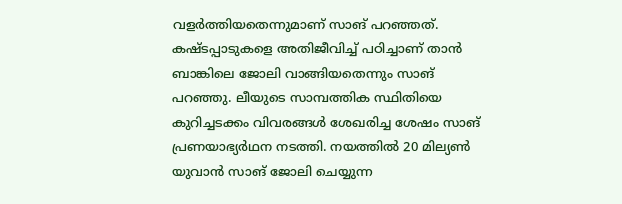വളര്‍ത്തിയതെന്നുമാണ് സാങ് പറഞ്ഞത്. കഷ്ടപ്പാടുകളെ അതിജീവിച്ച് പഠിച്ചാണ് താന്‍ ബാങ്കിലെ ജോലി വാങ്ങിയതെന്നും സാങ് പറഞ്ഞു. ലീയുടെ സാമ്പത്തിക സ്ഥിതിയെ കുറിച്ചടക്കം വിവരങ്ങള്‍ ശേഖരിച്ച ശേഷം സാങ് പ്രണയാഭ്യര്‍ഥന നടത്തി. നയത്തില്‍ 20 മില്യണ്‍ യുവാന്‍ സാങ് ജോലി ചെയ്യുന്ന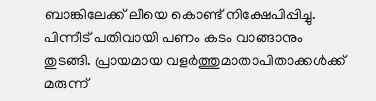ബാങ്കിലേക്ക് ലീയെ കൊണ്ട് നിക്ഷേപിപ്പിച്ചു. പിന്നീട് പതിവായി പണം കടം വാങ്ങാനും തുടങ്ങി. പ്രായമായ വളര്‍ത്തുമാതാപിതാക്കള്‍ക്ക് മരുന്ന്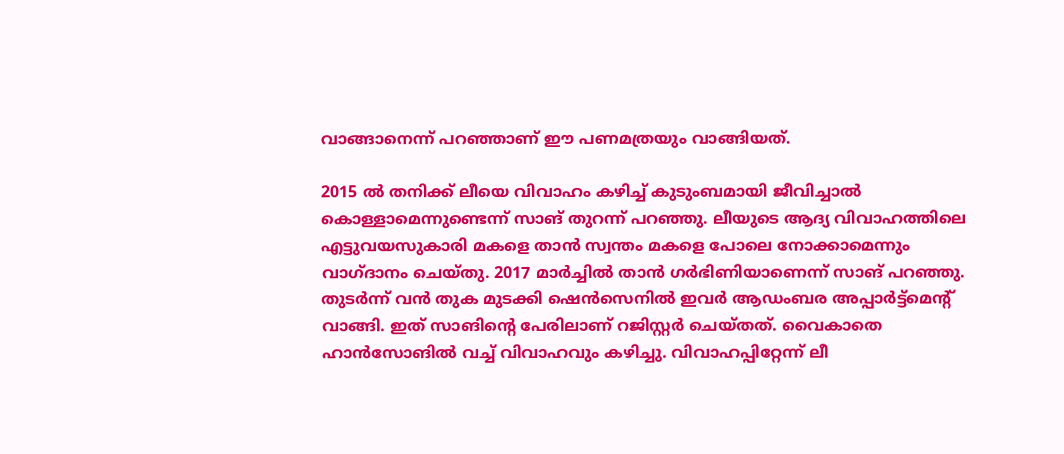വാങ്ങാനെന്ന് പറഞ്ഞാണ് ഈ പണമത്രയും വാങ്ങിയത്.

2015 ല്‍ തനിക്ക് ലീയെ വിവാഹം കഴിച്ച് കുടുംബമായി ജീവിച്ചാല്‍ കൊള്ളാമെന്നുണ്ടെന്ന് സാങ് തുറന്ന് പറഞ്ഞു. ലീയുടെ ആദ്യ വിവാഹത്തിലെ എട്ടുവയസുകാരി മകളെ താന്‍ സ്വന്തം മകളെ പോലെ നോക്കാമെന്നും വാഗ്ദാനം ചെയ്തു. 2017 മാര്‍ച്ചില്‍ താന്‍ ഗര്‍ഭിണിയാണെന്ന് സാങ് പറഞ്ഞു. തുടര്‍ന്ന് വന്‍ തുക മുടക്കി ഷെന്‍സെനില്‍ ഇവര്‍ ആഡംബര അപ്പാര്‍ട്ട്മെന്‍റ്  വാങ്ങി. ഇത് സാങിന്‍റെ പേരിലാണ് റജിസ്റ്റര്‍ ചെയ്തത്. വൈകാതെ ഹാന്‍സോങില്‍ വച്ച് വിവാഹവും കഴിച്ചു. വിവാഹപ്പിറ്റേന്ന് ലീ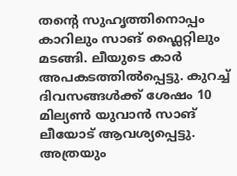തന്‍റെ സുഹൃത്തിനൊപ്പം കാറിലും സാങ് ഫ്ലൈറ്റിലും മടങ്ങി. ലീയുടെ കാര്‍ അപകടത്തില്‍പ്പെട്ടു. കുറച്ച് ദിവസങ്ങള്‍ക്ക് ശേഷം 10 മില്യണ്‍ യുവാന്‍ സാങ് ലീയോട് ആവശ്യപ്പെട്ടു. അത്രയും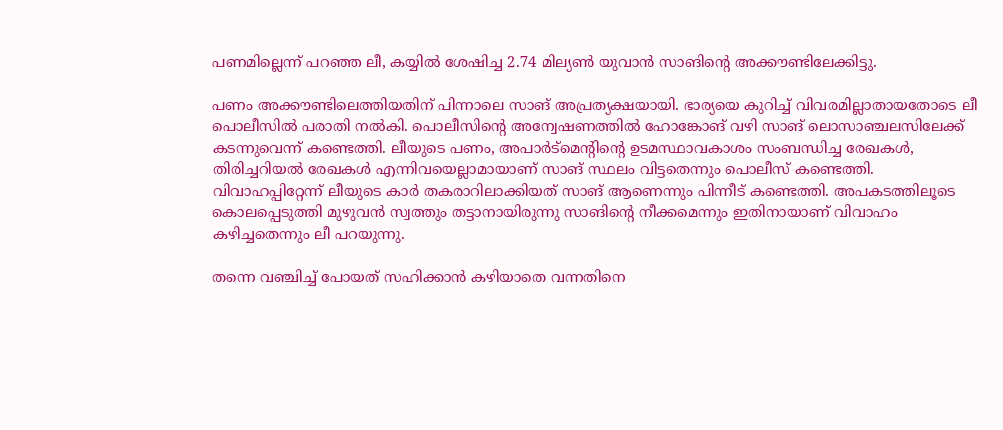പണമില്ലെന്ന് പറഞ്ഞ ലീ, കയ്യില്‍ ശേഷിച്ച 2.74 മില്യണ്‍ യുവാന്‍ സാങിന്റെ അക്കൗണ്ടിലേക്കിട്ടു.

പണം അക്കൗണ്ടിലെത്തിയതിന് പിന്നാലെ സാങ് അപ്രത്യക്ഷയായി. ഭാര്യയെ കുറിച്ച് വിവരമില്ലാതായതോടെ ലീ പൊലീസില്‍ പരാതി നല്‍കി. പൊലീസിന്‍റെ അന്വേഷണത്തില്‍ ഹോങ്കോങ് വഴി സാങ് ലൊസാഞ്ചലസിലേക്ക് കടന്നുവെന്ന് കണ്ടെത്തി. ലീയുടെ പണം, അപാര്‍ട്മെന്‍റിന്‍റെ ഉടമസ്ഥാവകാശം സംബന്ധിച്ച രേഖകള്‍, തിരിച്ചറിയല്‍ രേഖകള്‍ എന്നിവയെല്ലാമായാണ് സാങ് സ്ഥലം വിട്ടതെന്നും പൊലീസ് കണ്ടെത്തി.  വിവാഹപ്പിറ്റേന്ന് ലീയുടെ കാര്‍ തകരാറിലാക്കിയത് സാങ് ആണെന്നും പിന്നീട് കണ്ടെത്തി. അപകടത്തിലൂടെ കൊലപ്പെടുത്തി മുഴുവന്‍ സ്വത്തും തട്ടാനായിരുന്നു സാങിന്‍റെ നീക്കമെന്നും ഇതിനായാണ് വിവാഹം കഴിച്ചതെന്നും ലീ പറയുന്നു.

തന്നെ വഞ്ചിച്ച് പോയത് സഹിക്കാന്‍ കഴിയാതെ വന്നതിനെ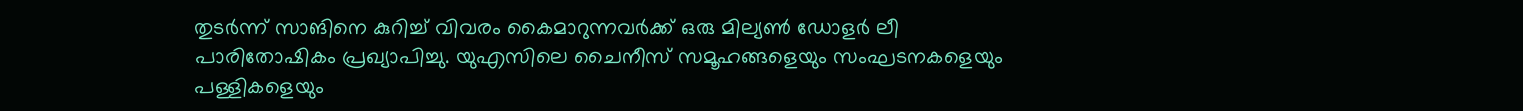തുടര്‍ന്ന് സാങിനെ കുറിച്ച് വിവരം കൈമാറുന്നവര്‍ക്ക് ഒരു മില്യണ്‍ ഡോളര്‍ ലീ പാരിതോഷികം പ്രഖ്യാപിച്ചു. യുഎസിലെ ചൈനീസ് സമൂഹങ്ങളെയും സംഘടനകളെയും പള്ളികളെയും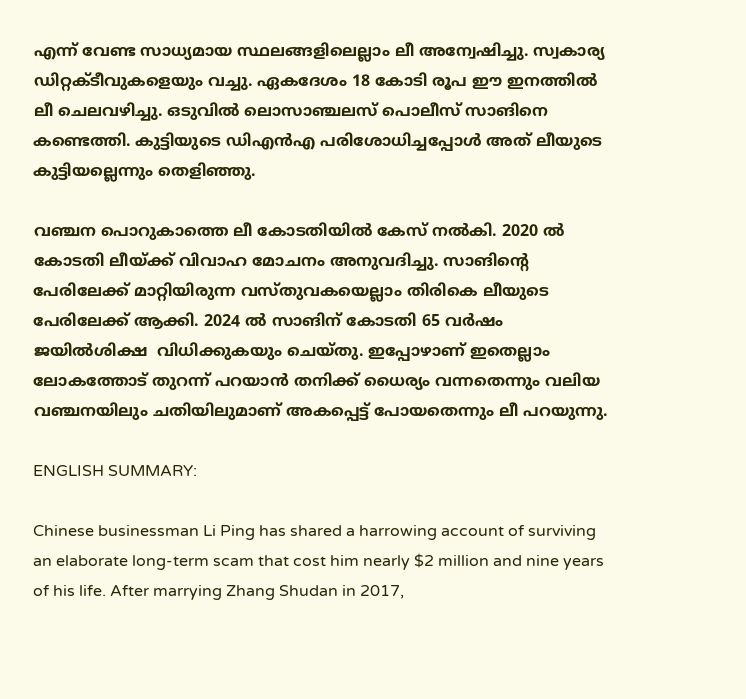എന്ന് വേണ്ട സാധ്യമായ സ്ഥലങ്ങളിലെല്ലാം ലീ അന്വേഷിച്ചു. സ്വകാര്യ ഡിറ്റക്ടീവുകളെയും വച്ചു. ഏകദേശം 18 കോടി രൂപ ഈ ഇനത്തില്‍ ലീ ചെലവഴിച്ചു. ഒടുവില്‍ ലൊസാഞ്ചലസ് പൊലീസ് സാങിനെ കണ്ടെത്തി. കുട്ടിയുടെ ഡിഎന്‍എ പരിശോധിച്ചപ്പോള്‍ അത് ലീയുടെ കുട്ടിയല്ലെന്നും തെളിഞ്ഞു.

വഞ്ചന പൊറുകാത്തെ ലീ കോടതിയില്‍ കേസ് നല്‍കി. 2020 ല്‍ കോടതി ലീയ്ക്ക് വിവാഹ മോചനം അനുവദിച്ചു. സാങിന്‍റെ പേരിലേക്ക് മാറ്റിയിരുന്ന വസ്തുവകയെല്ലാം തിരികെ ലീയുടെ പേരിലേക്ക് ആക്കി. 2024 ല്‍ സാങിന് കോടതി 65 വര്‍ഷം ജയില്‍ശിക്ഷ  വിധിക്കുകയും ചെയ്തു. ഇപ്പോഴാണ് ഇതെല്ലാം ലോകത്തോട് തുറന്ന് പറയാന്‍ തനിക്ക് ധൈര്യം വന്നതെന്നും വലിയ വഞ്ചനയിലും ചതിയിലുമാണ് അകപ്പെട്ട് പോയതെന്നും ലീ പറയുന്നു.

ENGLISH SUMMARY:

Chinese businessman Li Ping has shared a harrowing account of surviving an elaborate long-term scam that cost him nearly $2 million and nine years of his life. After marrying Zhang Shudan in 2017,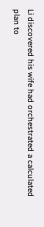Li discovered his wife had orchestrated a calculated plan to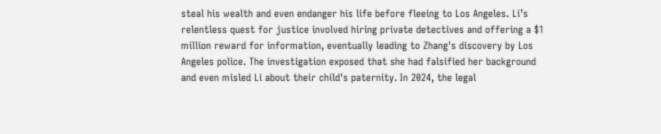steal his wealth and even endanger his life before fleeing to Los Angeles. Li’s relentless quest for justice involved hiring private detectives and offering a $1 million reward for information, eventually leading to Zhang's discovery by Los Angeles police. The investigation exposed that she had falsified her background and even misled Li about their child's paternity. In 2024, the legal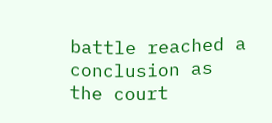battle reached a conclusion as the court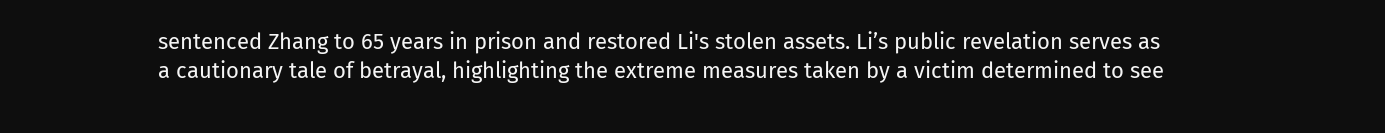sentenced Zhang to 65 years in prison and restored Li's stolen assets. Li’s public revelation serves as a cautionary tale of betrayal, highlighting the extreme measures taken by a victim determined to see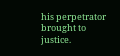his perpetrator brought to justice.